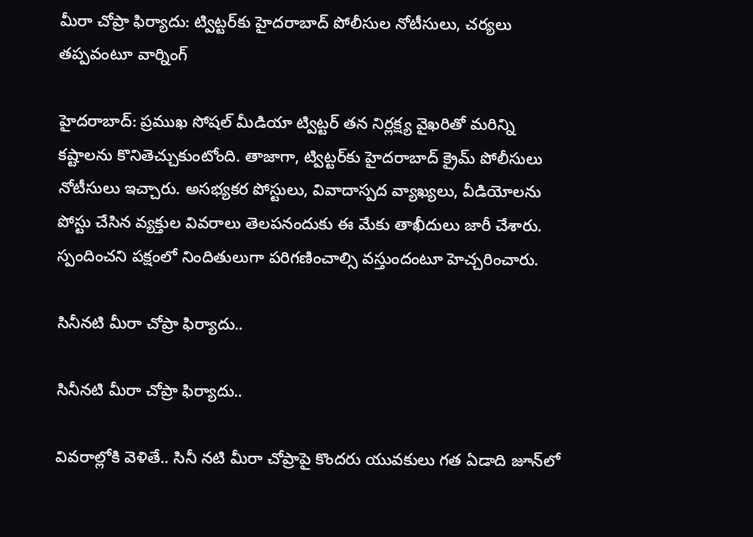మీరా చోప్రా ఫిర్యాదు: ట్విట్టర్‌కు హైదరాబాద్ పోలీసుల నోటీసులు, చర్యలు తప్పవంటూ వార్నింగ్

హైదరాబాద్: ప్రముఖ సోషల్ మీడియా ట్విట్టర్‌ తన నిర్లక్ష్య వైఖరితో మరిన్ని కష్టాలను కొనితెచ్చుకుంటోంది. తాజాగా, ట్విట్టర్‌కు హైదరాబాద్ క్రైమ్ పోలీసులు నోటీసులు ఇచ్చారు. అసభ్యకర పోస్టులు, వివాదాస్పద వ్యాఖ్యలు, వీడియోలను పోస్టు చేసిన వ్యక్తుల వివరాలు తెలపనందుకు ఈ మేకు తాఖీదులు జారీ చేశారు. స్పందించని పక్షంలో నిందితులుగా పరిగణించాల్సి వస్తుందంటూ హెచ్చరించారు.

సినీనటి మీరా చోప్రా ఫిర్యాదు..

సినీనటి మీరా చోప్రా ఫిర్యాదు..

వివరాల్లోకి వెళితే.. సినీ నటి మీరా చోప్రాపై కొందరు యువకులు గత ఏడాది జూన్‌లో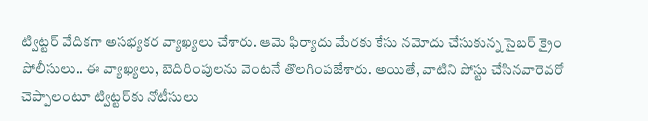ట్విట్టర్ వేదికగా అసభ్యకర వ్యాఖ్యలు చేశారు. ఆమె ఫిర్యాదు మేరకు కేసు నమోదు చేసుకున్న సైబర్ క్రైం పోలీసులు.. ఈ వ్యాఖ్యలు, బెదిరింపులను వెంటనే తొలగింపజేశారు. అయితే, వాటిని పోస్టు చేసినవారెవరో చెప్పాలంటూ ట్విట్టర్‌కు నోటీసులు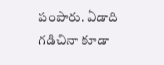పంపారు. ఏడాది గడిచినా కూడా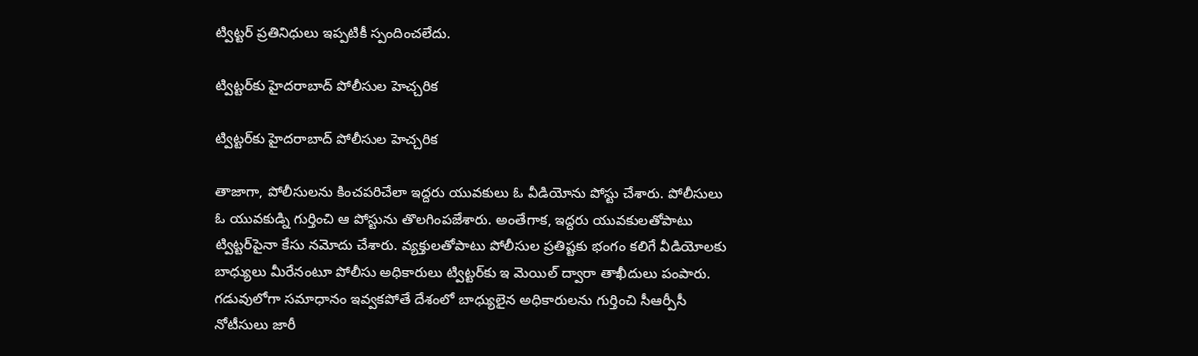ట్విట్టర్ ప్రతినిధులు ఇప్పటికీ స్పందించలేదు.

ట్విట్టర్‌కు హైదరాబాద్ పోలీసుల హెచ్చరిక

ట్విట్టర్‌కు హైదరాబాద్ పోలీసుల హెచ్చరిక

తాజాగా, పోలీసులను కించపరిచేలా ఇద్దరు యువకులు ఓ వీడియోను పోస్టు చేశారు. పోలీసులు ఓ యువకుడ్ని గుర్తించి ఆ పోస్టును తొలగింపజేశారు. అంతేగాక, ఇద్దరు యువకులతోపాటు ట్విట్టర్‌పైనా కేసు నమోదు చేశారు. వ్యక్తులతోపాటు పోలీసుల ప్రతిష్టకు భంగం కలిగే వీడియోలకు బాధ్యులు మీరేనంటూ పోలీసు అధికారులు ట్విట్టర్‌కు ఇ మెయిల్ ద్వారా తాఖీదులు పంపారు. గడువులోగా సమాధానం ఇవ్వకపోతే దేశంలో బాధ్యులైన అధికారులను గుర్తించి సీఆర్పీసీ నోటీసులు జారీ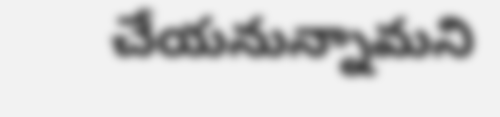చేయనున్నామని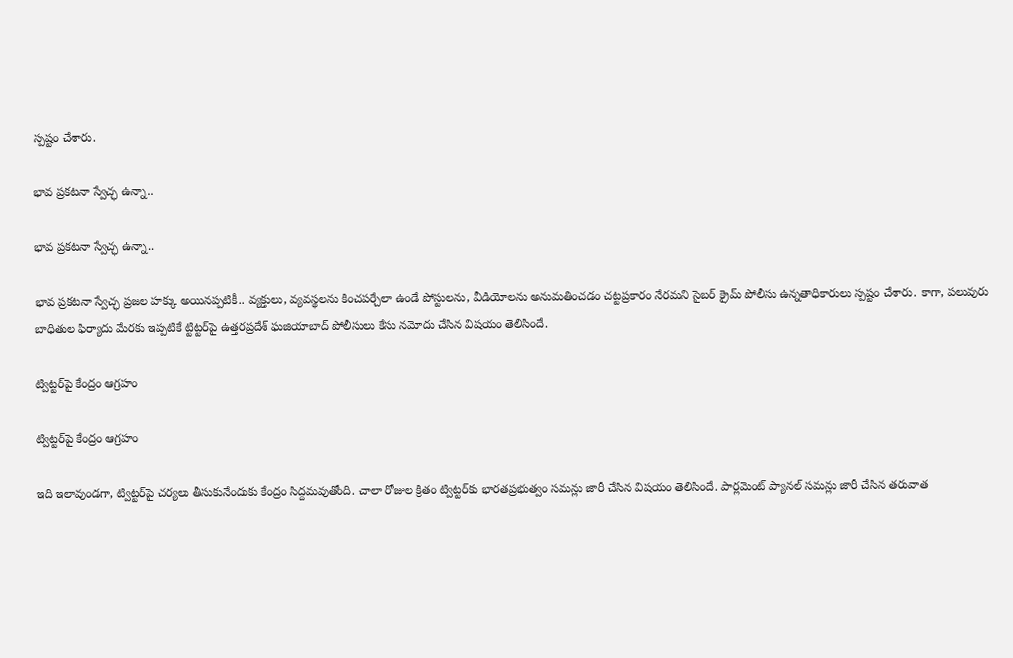స్పష్టం చేశారు.

భావ ప్రకటనా స్వేచ్ఛ ఉన్నా..

భావ ప్రకటనా స్వేచ్ఛ ఉన్నా..

భావ ప్రకటనా స్వేచ్ఛ ప్రజల హక్కు అయినప్పటికీ.. వ్యక్తులు, వ్యవస్థలను కించపర్చేలా ఉండే పోస్టులను, వీడియోలను అనుమతించడం చట్టప్రకారం నేరమని సైబర్ క్రైమ్ పోలీసు ఉన్నతాధికారులు స్పష్టం చేశారు. కాగా, పలువురు బాధితుల ఫిర్యాదు మేరకు ఇప్పటికే ట్టిట్టర్‌పై ఉత్తరప్రదేశ్ ఘజియాబాద్ పోలీసులు కేసు నమోదు చేసిన విషయం తెలిసిందే.

ట్విట్టర్‌పై కేంద్రం ఆగ్రహం

ట్విట్టర్‌పై కేంద్రం ఆగ్రహం

ఇది ఇలావుండగా, ట్విట్ట‌ర్‌పై చ‌ర్య‌లు తీసుకునేందుకు కేంద్రం సిద్దమవుతోంది. చాలా రోజుల క్రితం ట్విట్ట‌ర్‌‌కు భార‌త‌ప్ర‌భుత్వం స‌మ‌న్లు జారీ చేసిన విషయం తెలిసిందే. పార్ల‌మెంట్ ప్యాన‌ల్ స‌మ‌న్లు జారీ చేసిన త‌రువాత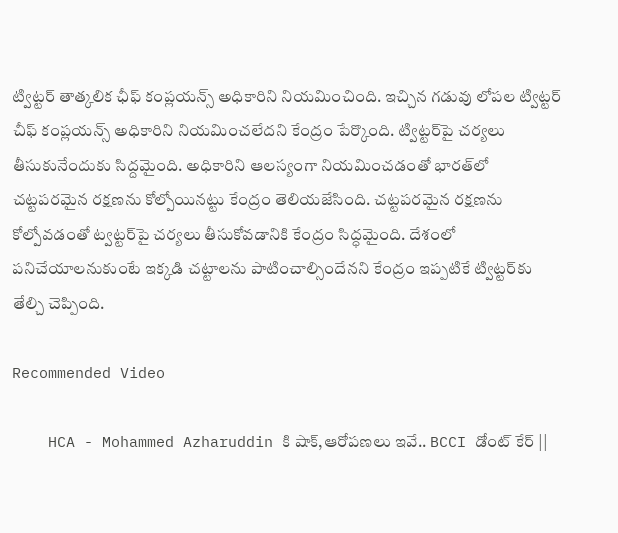ట్విట్ట‌ర్‌ తాత్క‌లిక ఛీఫ్ కంప్ల‌య‌న్స్ అధికారిని నియ‌మించింది. ఇచ్చిన గ‌డువు లోప‌ల ట్విట్ట‌ర్ చీఫ్ కంప్ల‌య‌న్స్ అధికారిని నియమించ‌లేద‌ని కేంద్రం పేర్కొంది. ట్విట్ట‌ర్‌పై చ‌ర్య‌లు తీసుకునేందుకు సిద్ద‌మైంది. అధికారిని ఆల‌స్యంగా నియ‌మించ‌డంతో భార‌త్‌లో చ‌ట్ట‌ప‌ర‌మైన ర‌క్ష‌ణ‌ను కోల్పోయిన‌ట్టు కేంద్రం తెలియ‌జేసింది. చ‌ట్ట‌ప‌ర‌మైన ర‌క్ష‌ణ‌ను కోల్పోవ‌డంతో ట్వ‌ట్ట‌ర్‌పై చ‌ర్య‌లు తీసుకోవ‌డానికి కేంద్రం సిద్ధమైంది. దేశంలో పనిచేయాలనుకుంటే ఇక్కడి చట్టాలను పాటించాల్సిందేనని కేంద్రం ఇప్పటికే ట్విట్టర్‌కు తేల్చి చెప్పింది.

Recommended Video

    HCA - Mohammed Azharuddin కి షాక్,ఆరోపణలు ఇవే.. BCCI డోంట్ కేర్ ||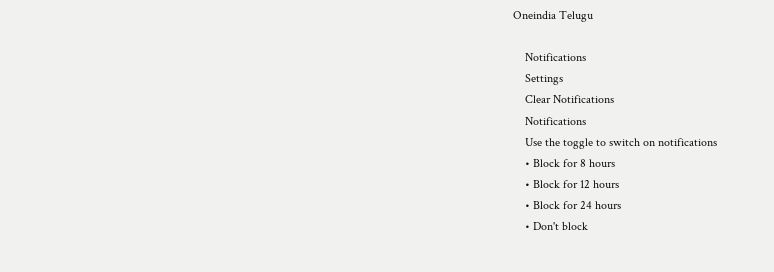Oneindia Telugu

    Notifications
    Settings
    Clear Notifications
    Notifications
    Use the toggle to switch on notifications
    • Block for 8 hours
    • Block for 12 hours
    • Block for 24 hours
    • Don't block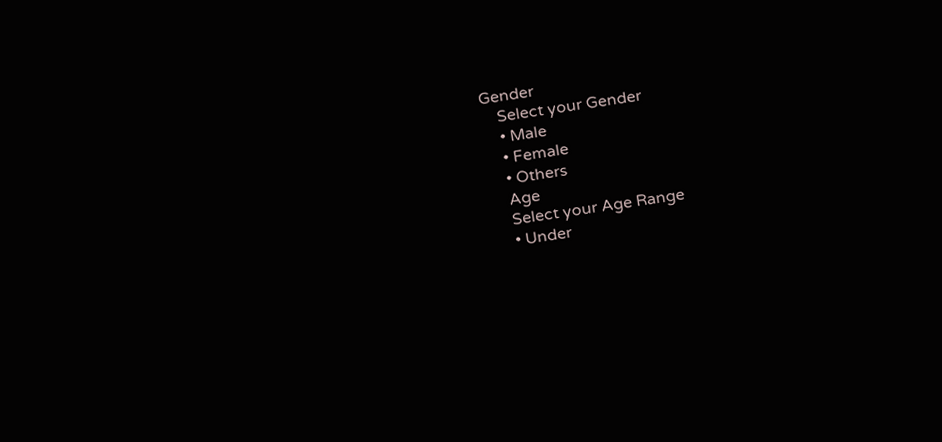Gender
    Select your Gender
    • Male
    • Female
    • Others
    Age
    Select your Age Range
    • Under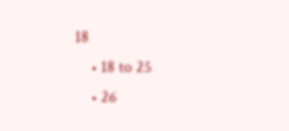18
    • 18 to 25
    • 26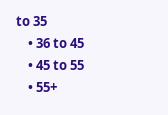to 35
    • 36 to 45
    • 45 to 55
    • 55+